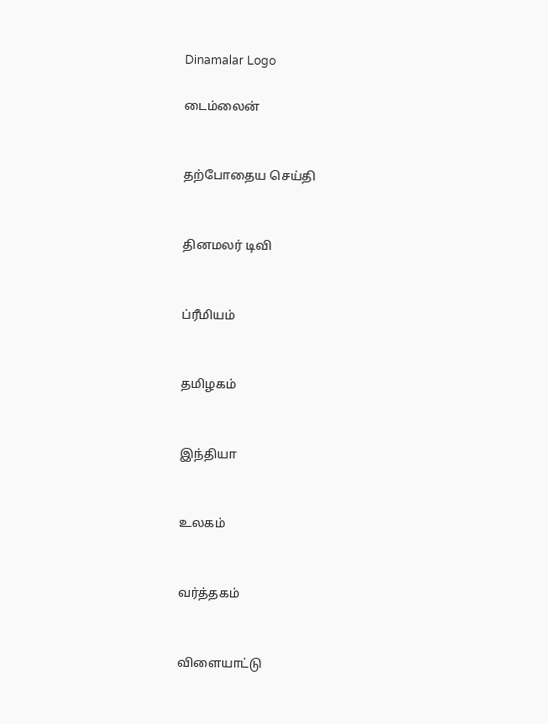Dinamalar Logo

டைம்லைன்


தற்போதைய செய்தி


தினமலர் டிவி


ப்ரீமியம்


தமிழகம்


இந்தியா


உலகம்


வர்த்தகம்


விளையாட்டு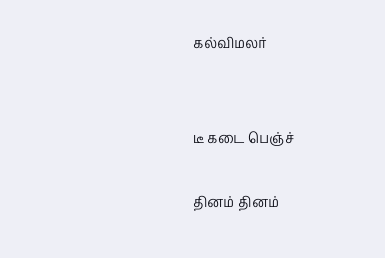கல்விமலர்


டீ கடை பெஞ்ச்

தினம் தினம்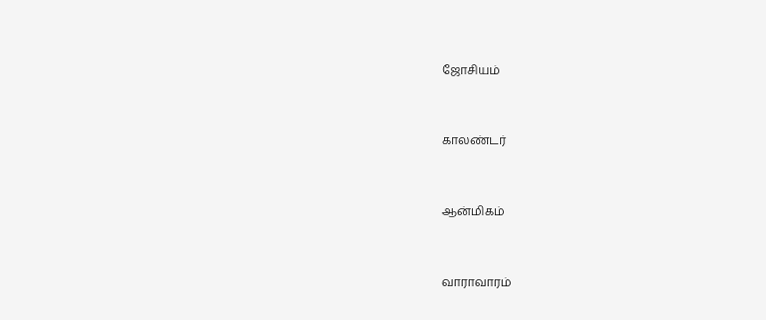ஜோசியம்


காலண்டர்


ஆன்மிகம்


வாராவாரம்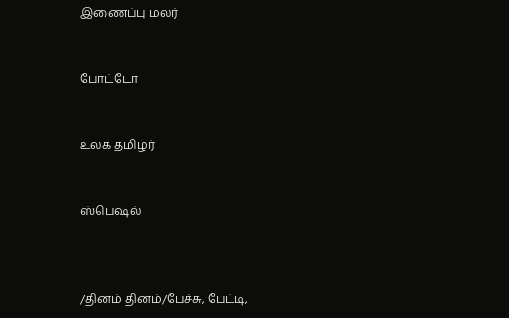இணைப்பு மலர்


போட்டோ


உலக தமிழர்


ஸ்பெஷல்



/தினம் தினம்/பேச்சு, பேட்டி,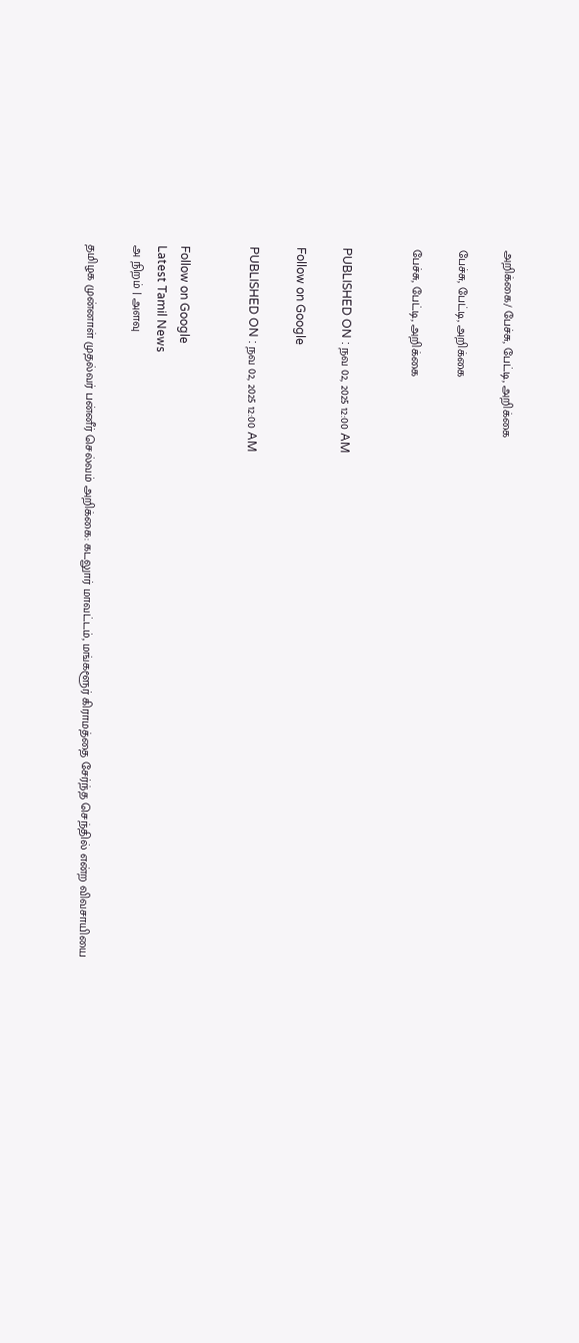அறிக்கை/ பேச்சு, பேட்டி, அறிக்கை

பேச்சு, பேட்டி, அறிக்கை

பேச்சு, பேட்டி, அறிக்கை


PUBLISHED ON : நவ 02, 2025 12:00 AM

Follow on Google

PUBLISHED ON : நவ 02, 2025 12:00 AM


Follow on Google
Latest Tamil News
அ நிறம் | அளவு

தமிழக முன்னாள் முதல்வர் பன்னீர் செல்வம் அறிக்கை: கடலுார் மாவட்டம், மங்களூர் கிராமத்தை சேர்ந்த செந்தில் என்ற விவசாயியை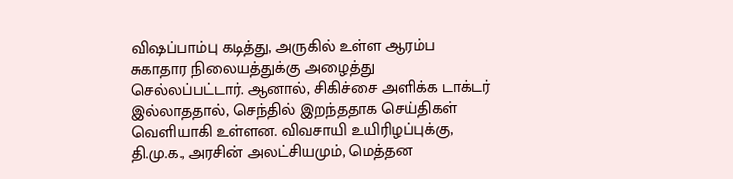விஷப்பாம்பு கடித்து, அருகில் உள்ள ஆரம்ப சுகாதார நிலையத்துக்கு அழைத்து செல்லப்பட்டார். ஆனால், சிகிச்சை அளிக்க டாக்டர் இல்லாததால், செந்தில் இறந்ததாக செய்திகள் வெளியாகி உள்ளன. விவசாயி உயிரிழப்புக்கு, தி.மு.க., அரசின் அலட்சியமும், மெத்தன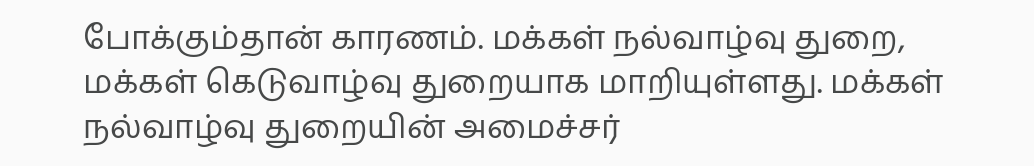போக்கும்தான் காரணம். மக்கள் நல்வாழ்வு துறை, மக்கள் கெடுவாழ்வு துறையாக மாறியுள்ளது. மக்கள் நல்வாழ்வு துறையின் அமைச்சர்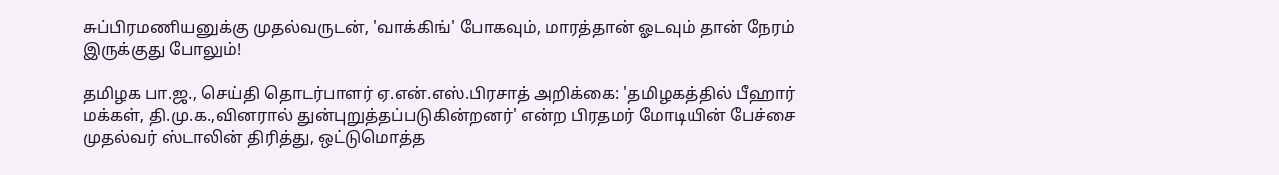சுப்பிரமணியனுக்கு முதல்வருடன், 'வாக்கிங்' போகவும், மாரத்தான் ஓடவும் தான் நேரம் இருக்குது போலும்!

தமிழக பா.ஜ., செய்தி தொடர்பாளர் ஏ.என்.எஸ்.பிரசாத் அறிக்கை: 'தமிழகத்தில் பீஹார் மக்கள், தி.மு.க.,வினரால் துன்புறுத்தப்படுகின்றனர்' என்ற பிரதமர் மோடியின் பேச்சை முதல்வர் ஸ்டாலின் திரித்து, ஒட்டுமொத்த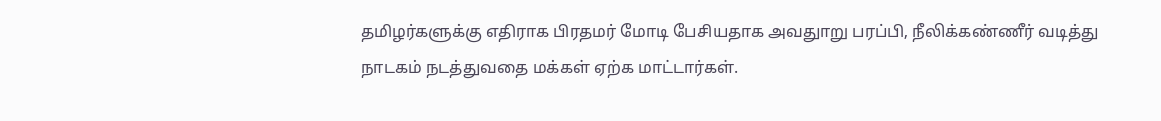தமிழர்களுக்கு எதிராக பிரதமர் மோடி பேசியதாக அவதுாறு பரப்பி, நீலிக்கண்ணீர் வடித்து நாடகம் நடத்துவதை மக்கள் ஏற்க மாட்டார்கள்.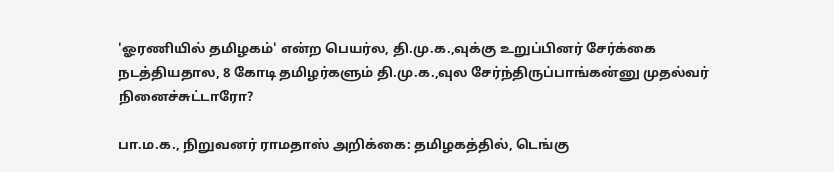'ஓரணியில் தமிழகம்' என்ற பெயர்ல, தி.மு.க.,வுக்கு உறுப்பினர் சேர்க்கை நடத்தியதால, 8 கோடி தமிழர்களும் தி.மு.க.,வுல சேர்ந்திருப்பாங்கன்னு முதல்வர் நினைச்சுட்டாரோ?

பா.ம.க., நிறுவனர் ராமதாஸ் அறிக்கை: தமிழகத்தில், டெங்கு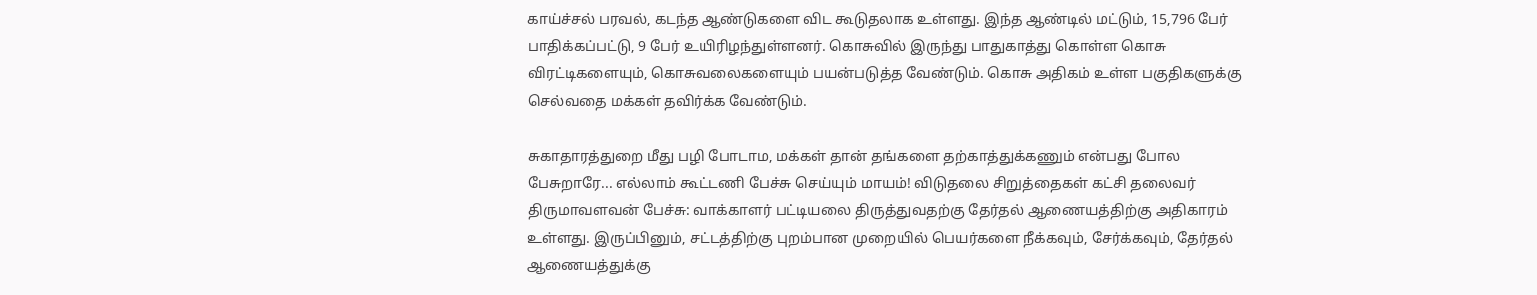காய்ச்சல் பரவல், கடந்த ஆண்டுகளை விட கூடுதலாக உள்ளது. இந்த ஆண்டில் மட்டும், 15,796 பேர் பாதிக்கப்பட்டு, 9 பேர் உயிரிழந்துள்ளனர். கொசுவில் இருந்து பாதுகாத்து கொள்ள கொசு விரட்டிகளையும், கொசுவலைகளையும் பயன்படுத்த வேண்டும். கொசு அதிகம் உள்ள பகுதிகளுக்கு செல்வதை மக்கள் தவிர்க்க வேண்டும்.

சுகாதாரத்துறை மீது பழி போடாம, மக்கள் தான் தங்களை தற்காத்துக்கணும் என்பது போல பேசுறாரே... எல்லாம் கூட்டணி பேச்சு செய்யும் மாயம்! விடுதலை சிறுத்தைகள் கட்சி தலைவர் திருமாவளவன் பேச்சு: வாக்காளர் பட்டியலை திருத்துவதற்கு தேர்தல் ஆணையத்திற்கு அதிகாரம் உள்ளது. இருப்பினும், சட்டத்திற்கு புறம்பான முறையில் பெயர்களை நீக்கவும், சேர்க்கவும், தேர்தல் ஆணையத்துக்கு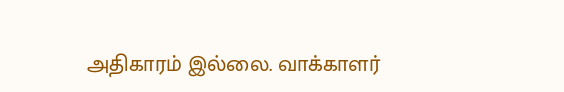அதிகாரம் இல்லை. வாக்காளர்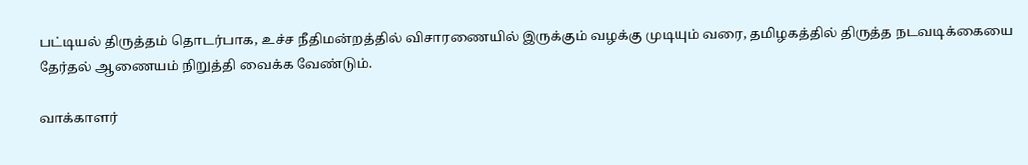பட்டியல் திருத்தம் தொடர்பாக, உச்ச நீதிமன்றத்தில் விசாரணையில் இருக்கும் வழக்கு முடியும் வரை, தமிழகத்தில் திருத்த நடவடிக்கையை தேர்தல் ஆணையம் நிறுத்தி வைக்க வேண்டும்.

வாக்காளர்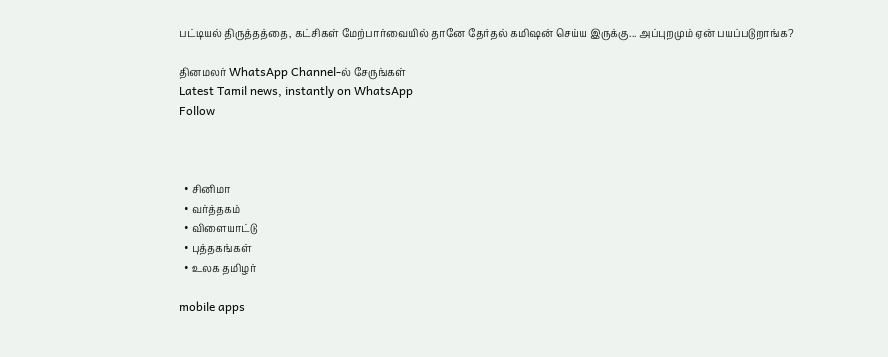பட்டியல் திருத்தத்தை, கட்சிகள் மேற்பார்வையில் தானே தேர்தல் கமிஷன் செய்ய இருக்கு... அப்புறமும் ஏன் பயப்படுறாங்க?

தினமலர் WhatsApp Channel-ல் சேருங்கள்
Latest Tamil news, instantly on WhatsApp
Follow



  • சினிமா
  • வர்த்தகம்
  • விளையாட்டு
  • புத்தகங்கள்
  • உலக தமிழர்

mobile apps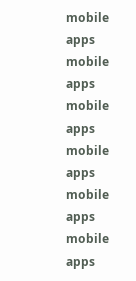mobile apps
mobile apps
mobile apps
mobile apps
mobile apps
mobile apps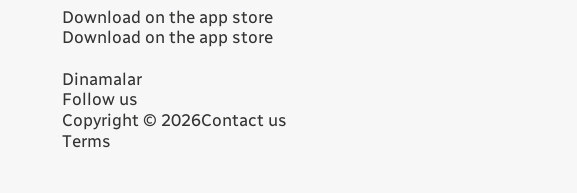Download on the app store
Download on the app store

Dinamalar
Follow us
Copyright © 2026Contact us
Terms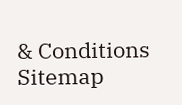& Conditions
Sitemap